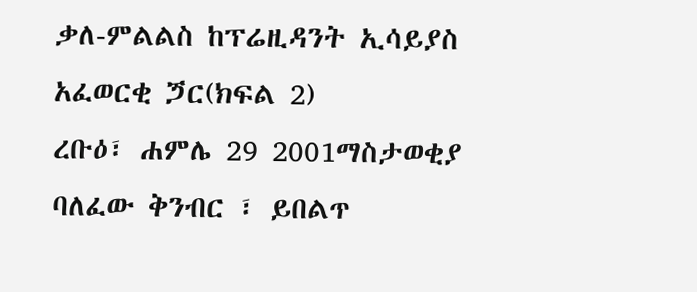ቃለ-ምልልስ ከፕሬዚዳንት ኢሳይያስ አፈወርቂ ጛር(ክፍል 2)
ረቡዕ፣ ሐምሌ 29 2001ማስታወቂያ
ባለፈው ቅንብር ፣ ይበልጥ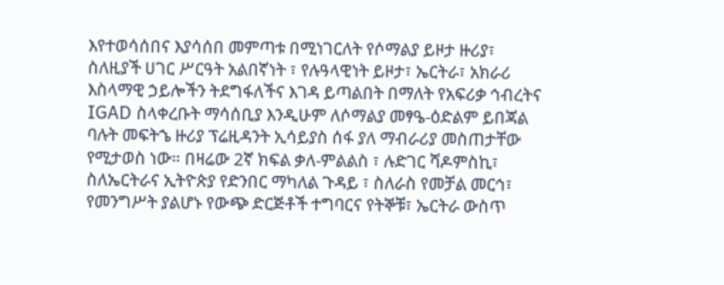እየተወሳሰበና እያሳሰበ መምጣቱ በሚነገርለት የሶማልያ ይዞታ ዙሪያ፣ ስለዚያች ሀገር ሥርዓት አልበኛነት ፣ የሉዓላዊነት ይዞታ፣ ኤርትራ፣ አክራሪ እስላማዊ ኃይሎችን ትደግፋለችና እገዳ ይጣልበት በማለት የአፍሪቃ ኅብረትና IGAD ስላቀረቡት ማሳሰቢያ እንዲሁም ለሶማልያ መፃዔ-ዕድልም ይበጃል ባሉት መፍትኄ ዙሪያ ፕሬዚዳንት ኢሳይያስ ሰፋ ያለ ማብራሪያ መስጠታቸው የሚታወስ ነው። በዛሬው 2ኛ ክፍል ቃለ-ምልልስ ፣ ሉድገር ሻዶምስኪ፣ ስለኤርትራና ኢትዮጵያ የድንበር ማካለል ጉዳይ ፣ ስለራስ የመቻል መርኅ፣ የመንግሥት ያልሆኑ የውጭ ድርጅቶች ተግባርና የትኞቹ፣ ኤርትራ ውስጥ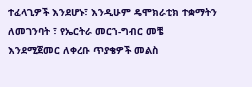ተፈላጊዎች እንደሆኑ፣ እንዲሁም ዴሞክራቲክ ተቋማትን ለመገንባት ፣ የኤርትራ መርኀ-ግብር መቼ እንደሚጀመር ለቀረቡ ጥያቄዎች መልስ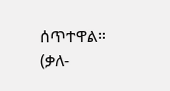ሰጥተዋል።
(ቃለ-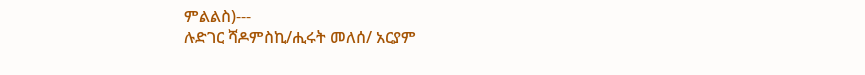ምልልስ)---
ሉድገር ሻዶምስኪ/ሒሩት መለሰ/ አርያም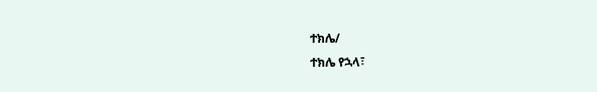ተክሌ/
ተክሌ የኋላ፣